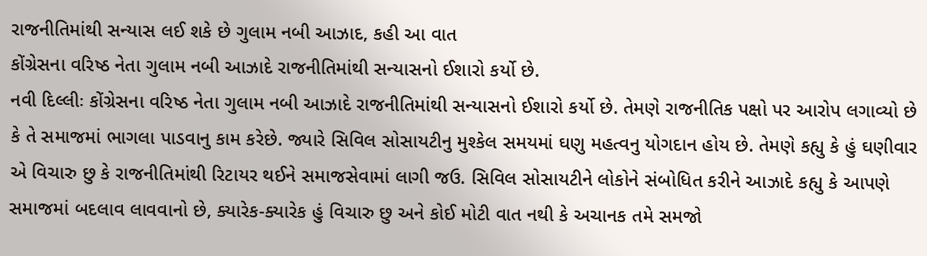રાજનીતિમાંથી સન્યાસ લઈ શકે છે ગુલામ નબી આઝાદ, કહી આ વાત
કોંગ્રેસના વરિષ્ઠ નેતા ગુલામ નબી આઝાદે રાજનીતિમાંથી સન્યાસનો ઈશારો કર્યો છે.
નવી દિલ્લીઃ કોંગ્રેસના વરિષ્ઠ નેતા ગુલામ નબી આઝાદે રાજનીતિમાંથી સન્યાસનો ઈશારો કર્યો છે. તેમણે રાજનીતિક પક્ષો પર આરોપ લગાવ્યો છે કે તે સમાજમાં ભાગલા પાડવાનુ કામ કરેછે. જ્યારે સિવિલ સોસાયટીનુ મુશ્કેલ સમયમાં ઘણુ મહત્વનુ યોગદાન હોય છે. તેમણે કહ્યુ કે હું ઘણીવાર એ વિચારુ છુ કે રાજનીતિમાંથી રિટાયર થઈને સમાજસેવામાં લાગી જઉ. સિવિલ સોસાયટીને લોકોને સંબોધિત કરીને આઝાદે કહ્યુ કે આપણે સમાજમાં બદલાવ લાવવાનો છે, ક્યારેક-ક્યારેક હું વિચારુ છુ અને કોઈ મોટી વાત નથી કે અચાનક તમે સમજો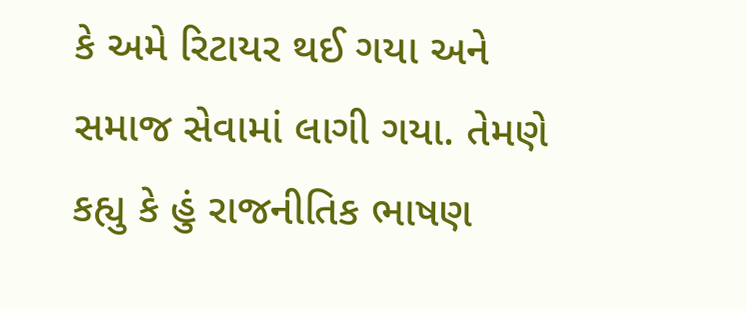કે અમે રિટાયર થઈ ગયા અને સમાજ સેવામાં લાગી ગયા. તેમણે કહ્યુ કે હું રાજનીતિક ભાષણ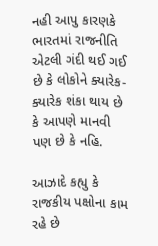નહી આપુ કારણકે ભારતમાં રાજનીતિ એટલી ગંદી થઈ ગઈ છે કે લોકોને ક્યારેક-ક્યારેક શંકા થાય છે કે આપણે માનવી પણ છે કે નહિ.

આઝાદે કહ્યુ કે રાજકીય પક્ષોના કામ રહે છે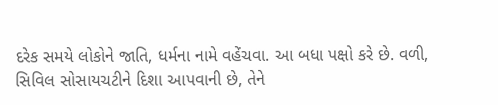દરેક સમયે લોકોને જાતિ, ધર્મના નામે વહેંચવા. આ બધા પક્ષો કરે છે. વળી, સિવિલ સોસાયચટીને દિશા આપવાની છે, તેને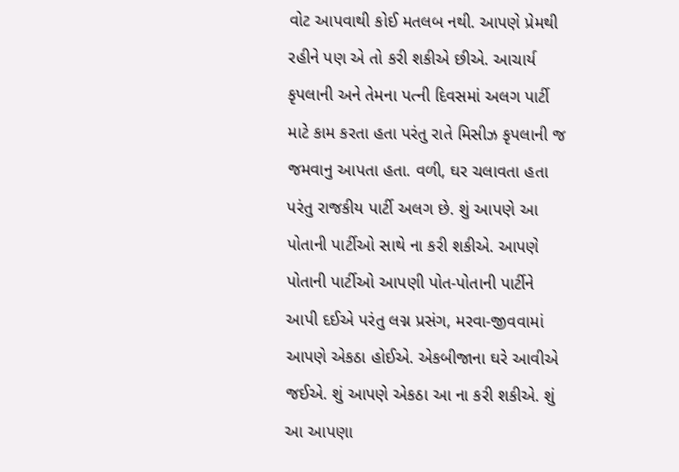વોટ આપવાથી કોઈ મતલબ નથી. આપણે પ્રેમથી રહીને પણ એ તો કરી શકીએ છીએ. આચાર્ય કૃપલાની અને તેમના પત્ની દિવસમાં અલગ પાર્ટી માટે કામ કરતા હતા પરંતુ રાતે મિસીઝ કૃપલાની જ જમવાનુ આપતા હતા. વળી, ઘર ચલાવતા હતા પરંતુ રાજકીય પાર્ટી અલગ છે. શું આપણે આ પોતાની પાર્ટીઓ સાથે ના કરી શકીએ. આપણે પોતાની પાર્ટીઓ આપણી પોત-પોતાની પાર્ટીને આપી દઈએ પરંતુ લગ્ન પ્રસંગ, મરવા-જીવવામાં આપણે એકઠા હોઈએ. એકબીજાના ઘરે આવીએ જઈએ. શું આપણે એકઠા આ ના કરી શકીએ. શું આ આપણા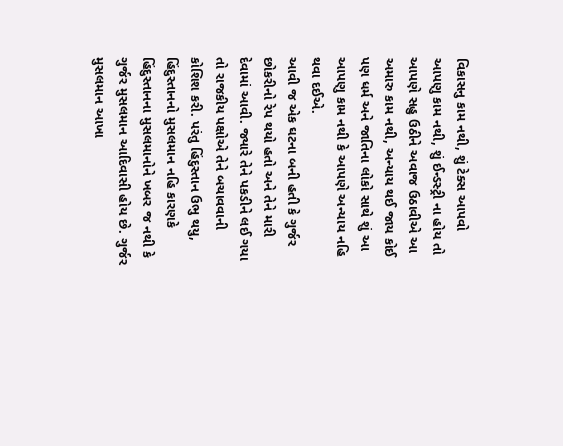વિકાસનુ કામ નથી, શું ટેક્સ આપવો આપણુ કામ નથી, શું ઈન્ડસ્ટ્રી ના હોય તો આપણે સહુ ઉઠીને અવાજ ઉઠાવીએ આ અમારુ કામ નથી, અન્યાય થઈ જાય કોઈ પણ ધર્મ અને જાતિના લોકો સાથે શું આ આપણુ કામ નથી કે આપણે અન્યાય નહિ થવા દઈએ.
આવી જ એક ઘટના બની હતી કે ગુર્જર છોકરીનો રેપ થયો હતો અને તેને મારી દેવામાં આવી. જ્યારે તેને પકડીને લઈ ગયા તો રાજકીય પક્ષોએ તેને બચાવવાની કોશિશ કરી. પરંતુ હિંદુસ્તાન ઉભુ થયુ, હિંદુસ્તાનનો મુસલમાન નહિ કારણકે હિંદુસ્તાનના મુસલમાનોને ખબર જ નથી કે ગુર્જર મુસલમાન આદિવાસી હોય છે. ગુર્જર મુસલમાન આખા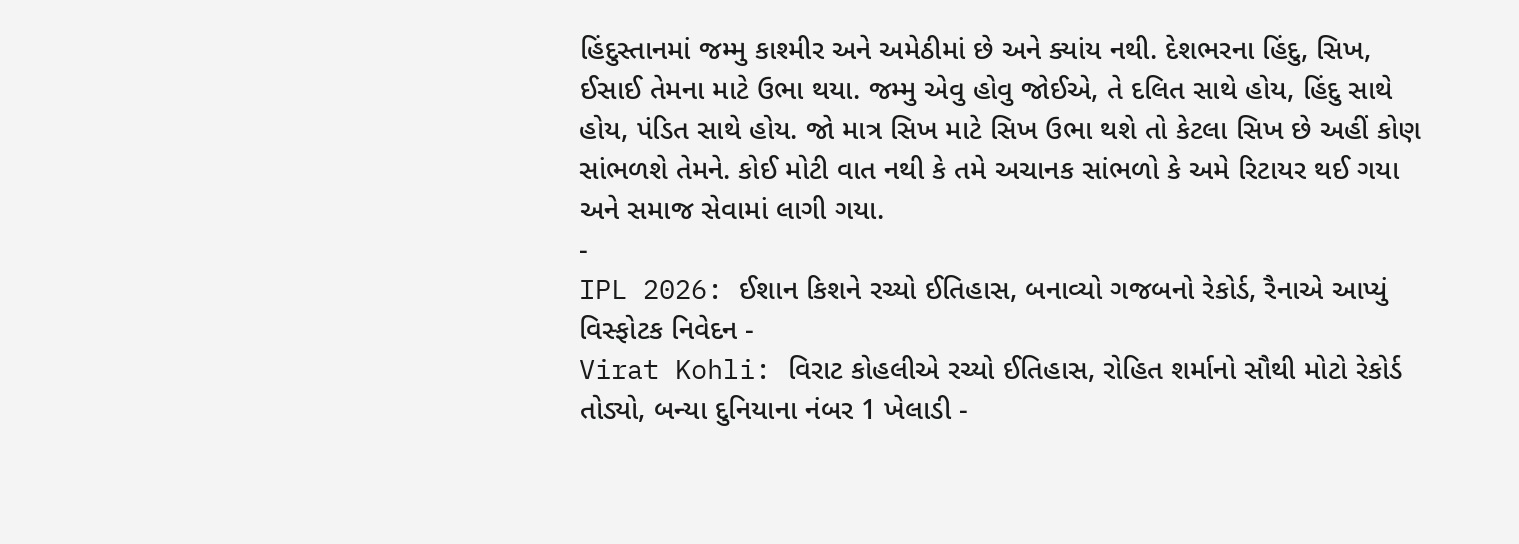હિંદુસ્તાનમાં જમ્મુ કાશ્મીર અને અમેઠીમાં છે અને ક્યાંય નથી. દેશભરના હિંદુ, સિખ, ઈસાઈ તેમના માટે ઉભા થયા. જમ્મુ એવુ હોવુ જોઈએ, તે દલિત સાથે હોય, હિંદુ સાથે હોય, પંડિત સાથે હોય. જો માત્ર સિખ માટે સિખ ઉભા થશે તો કેટલા સિખ છે અહીં કોણ સાંભળશે તેમને. કોઈ મોટી વાત નથી કે તમે અચાનક સાંભળો કે અમે રિટાયર થઈ ગયા અને સમાજ સેવામાં લાગી ગયા.
-
IPL 2026: ઈશાન કિશને રચ્યો ઈતિહાસ, બનાવ્યો ગજબનો રેકોર્ડ, રૈનાએ આપ્યું વિસ્ફોટક નિવેદન -
Virat Kohli: વિરાટ કોહલીએ રચ્યો ઈતિહાસ, રોહિત શર્માનો સૌથી મોટો રેકોર્ડ તોડ્યો, બન્યા દુનિયાના નંબર 1 ખેલાડી -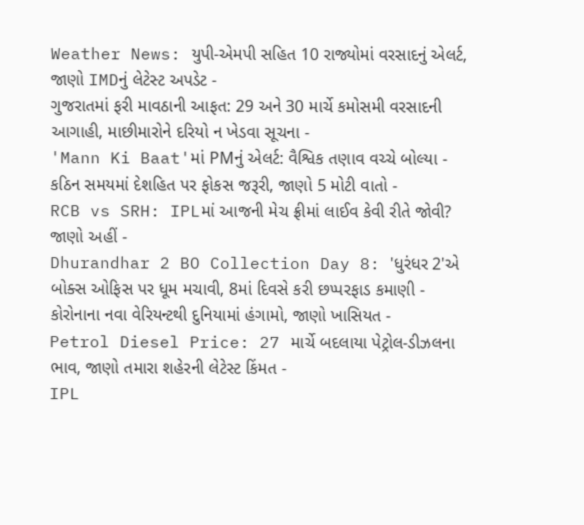Weather News: યુપી-એમપી સહિત 10 રાજ્યોમાં વરસાદનું એલર્ટ, જાણો IMDનું લેટેસ્ટ અપડેટ -
ગુજરાતમાં ફરી માવઠાની આફત: 29 અને 30 માર્ચે કમોસમી વરસાદની આગાહી, માછીમારોને દરિયો ન ખેડવા સૂચના -
'Mann Ki Baat'માં PMનું એલર્ટ: વૈશ્વિક તણાવ વચ્ચે બોલ્યા - કઠિન સમયમાં દેશહિત પર ફોકસ જરૂરી, જાણો 5 મોટી વાતો -
RCB vs SRH: IPLમાં આજની મેચ ફ્રીમાં લાઈવ કેવી રીતે જોવી? જાણો અહીં -
Dhurandhar 2 BO Collection Day 8: 'ધુરંધર 2'એ બોક્સ ઓફિસ પર ધૂમ મચાવી, 8માં દિવસે કરી છપ્પરફાડ કમાણી -
કોરોનાના નવા વેરિયન્ટથી દુનિયામાં હંગામો, જાણો ખાસિયત -
Petrol Diesel Price: 27 માર્ચે બદલાયા પેટ્રોલ-ડીઝલના ભાવ, જાણો તમારા શહેરની લેટેસ્ટ કિંમત -
IPL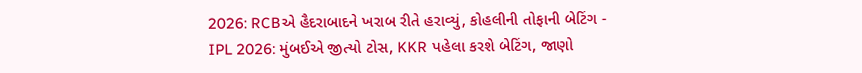2026: RCBએ હૈદરાબાદને ખરાબ રીતે હરાવ્યું, કોહલીની તોફાની બેટિંગ -
IPL 2026: મુંબઈએ જીત્યો ટોસ, KKR પહેલા કરશે બેટિંગ, જાણો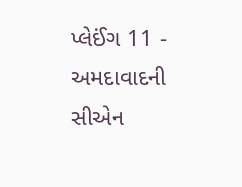પ્લેઈંગ 11 -
અમદાવાદની સીએન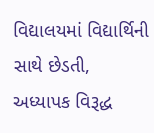વિદ્યાલયમાં વિદ્યાર્થિની સાથે છેડતી, અધ્યાપક વિરૂદ્ધ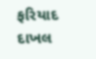ફરિયાદ દાખલ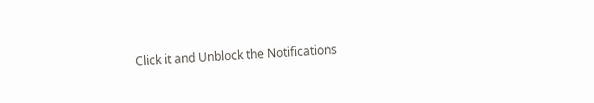Click it and Unblock the Notifications